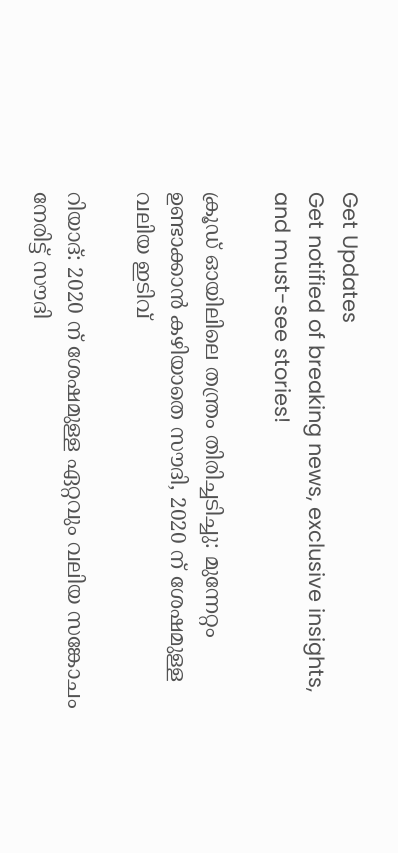Get Updates
Get notified of breaking news, exclusive insights, and must-see stories!

ക്രൂഡ് ഓയിലിലെ തന്ത്രം തിരിച്ചടിച്ചു: മുന്നേറ്റം ഉണ്ടാക്കാന്‍ കഴിയാതെ സൗദി, 2020 ന് ശേഷമുള്ള വലിയ ഇടിവ്

റിയാദ്: 2020 ന് ശേഷമുള്ള ഏറ്റവും വലിയ സങ്കോചം നേരിട്ട് സൗദി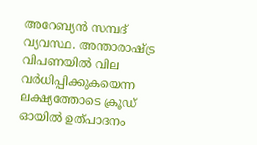അറേബ്യന്‍ സമ്പദ് വ്യവസ്ഥ. അന്താരാഷ്ട്ര വിപണയില്‍ വില വർധിപ്പിക്കുകയെന്ന ലക്ഷ്യത്തോടെ ക്രൂഡ് ഓയില്‍ ഉത്പാദനം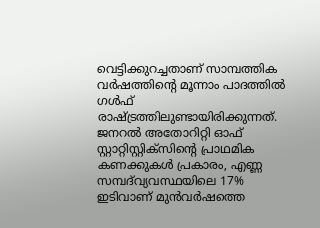വെട്ടിക്കുറച്ചതാണ് സാമ്പത്തിക വർഷത്തിന്റെ മൂന്നാം പാദത്തില്‍ ഗള്‍ഫ് രാഷ്ട്രത്തിലുണ്ടായിരിക്കുന്നത്. ജനറൽ അതോറിറ്റി ഓഫ് സ്റ്റാറ്റിസ്റ്റിക്‌സിന്റെ പ്രാഥമിക കണക്കുകൾ പ്രകാരം, എണ്ണ സമ്പദ്‌വ്യവസ്ഥയിലെ 17% ഇടിവാണ് മുൻവർഷത്തെ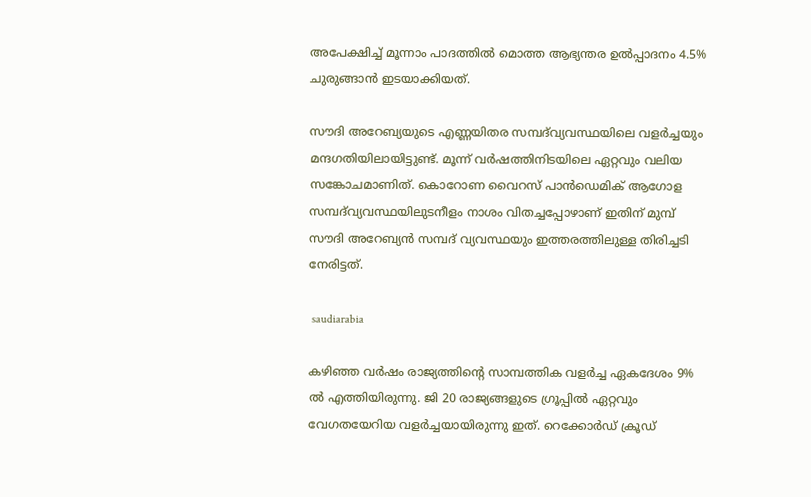അപേക്ഷിച്ച് മൂന്നാം പാദത്തിൽ മൊത്ത ആഭ്യന്തര ഉൽപ്പാദനം 4.5% ചുരുങ്ങാന്‍ ഇടയാക്കിയത്.

സൗദി അറേബ്യയുടെ എണ്ണയിതര സമ്പദ്‌വ്യവസ്ഥയിലെ വളർച്ചയും മന്ദഗതിയിലായിട്ടുണ്ട്. മൂന്ന് വർഷത്തിനിടയിലെ ഏറ്റവും വലിയ സങ്കോചമാണിത്. കൊറോണ വൈറസ് പാൻഡെമിക് ആഗോള സമ്പദ്‌വ്യവസ്ഥയിലുടനീളം നാശം വിതച്ചപ്പോഴാണ് ഇതിന് മുമ്പ് സൗദി അറേബ്യന്‍ സമ്പദ് വ്യവസ്ഥയും ഇത്തരത്തിലുള്ള തിരിച്ചടി നേരിട്ടത്.

 saudiarabia

കഴിഞ്ഞ വർഷം രാജ്യത്തിന്റെ സാമ്പത്തിക വളർച്ച ഏകദേശം 9% ൽ എത്തിയിരുന്നു. ജി 20 രാജ്യങ്ങളുടെ ഗ്രൂപ്പിൽ ഏറ്റവും വേഗതയേറിയ വളർച്ചയായിരുന്നു ഇത്. റെക്കോർഡ് ക്രൂഡ്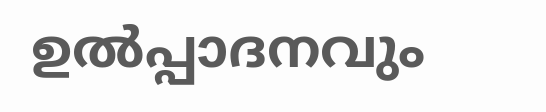ഉൽപ്പാദനവും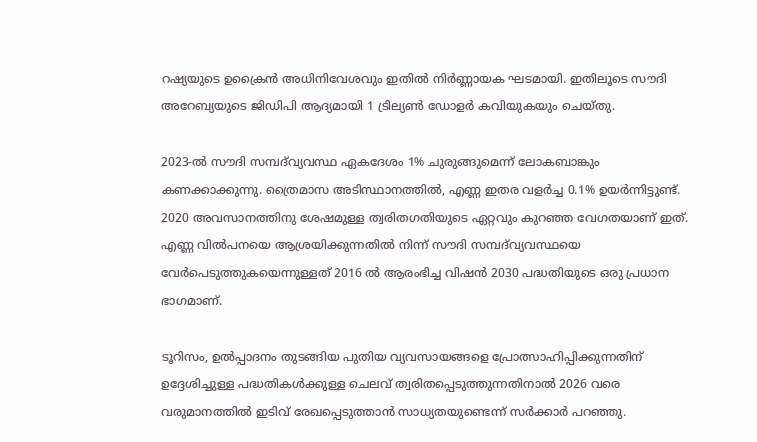റഷ്യയുടെ ഉക്രൈന്‍ അധിനിവേശവും ഇതില്‍ നിർണ്ണായക ഘടമായി. ഇതിലൂടെ സൗദി അറേബ്യയുടെ ജിഡിപി ആദ്യമായി 1 ട്രില്യൺ ഡോളർ കവിയുകയും ചെയ്തു.

2023-ൽ സൗദി സമ്പദ്‌വ്യവസ്ഥ ഏകദേശം 1% ചുരുങ്ങുമെന്ന് ലോകബാങ്കും കണക്കാക്കുന്നു. ത്രൈമാസ അടിസ്ഥാനത്തിൽ, എണ്ണ ഇതര വളർച്ച 0.1% ഉയർന്നിട്ടുണ്ട്. 2020 അവസാനത്തിനു ശേഷമുള്ള ത്വരിതഗതിയുടെ ഏറ്റവും കുറഞ്ഞ വേഗതയാണ് ഇത്. എണ്ണ വിൽപനയെ ആശ്രയിക്കുന്നതിൽ നിന്ന് സൗദി സമ്പദ്‌വ്യവസ്ഥയെ വേർപെടുത്തുകയെന്നുള്ളത് 2016 ൽ ആരംഭിച്ച വിഷൻ 2030 പദ്ധതിയുടെ ഒരു പ്രധാന ഭാഗമാണ്.

ടൂറിസം, ഉൽപ്പാദനം തുടങ്ങിയ പുതിയ വ്യവസായങ്ങളെ പ്രോത്സാഹിപ്പിക്കുന്നതിന് ഉദ്ദേശിച്ചുള്ള പദ്ധതികൾക്കുള്ള ചെലവ് ത്വരിതപ്പെടുത്തുന്നതിനാൽ 2026 വരെ വരുമാനത്തില്‍ ഇടിവ് രേഖപ്പെടുത്താൻ സാധ്യതയുണ്ടെന്ന് സർക്കാർ പറഞ്ഞു.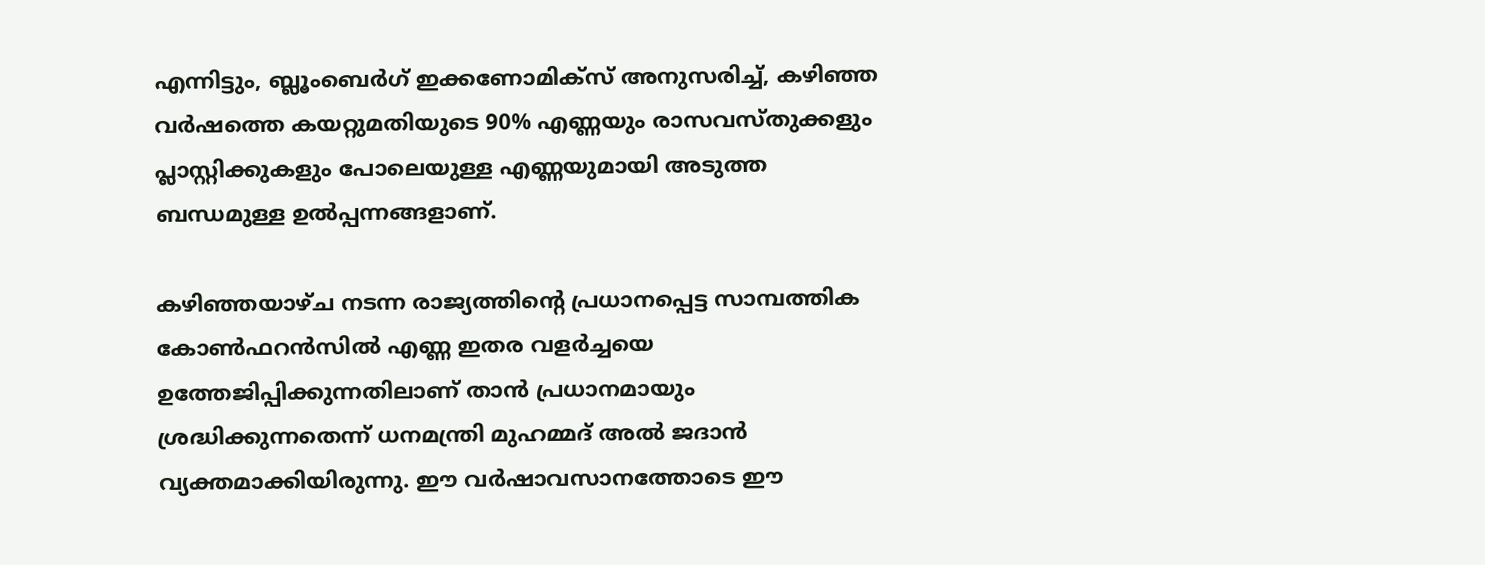എന്നിട്ടും, ബ്ലൂംബെർഗ് ഇക്കണോമിക്സ് അനുസരിച്ച്, കഴിഞ്ഞ വർഷത്തെ കയറ്റുമതിയുടെ 90% എണ്ണയും രാസവസ്തുക്കളും പ്ലാസ്റ്റിക്കുകളും പോലെയുള്ള എണ്ണയുമായി അടുത്ത ബന്ധമുള്ള ഉൽപ്പന്നങ്ങളാണ്.

കഴിഞ്ഞയാഴ്ച നടന്ന രാജ്യത്തിന്റെ പ്രധാനപ്പെട്ട സാമ്പത്തിക കോൺഫറൻസിൽ എണ്ണ ഇതര വളർച്ചയെ ഉത്തേജിപ്പിക്കുന്നതിലാണ് താൻ പ്രധാനമായും ശ്രദ്ധിക്കുന്നതെന്ന് ധനമന്ത്രി മുഹമ്മദ് അൽ ജദാൻ വ്യക്തമാക്കിയിരുന്നു. ഈ വർഷാവസാനത്തോടെ ഈ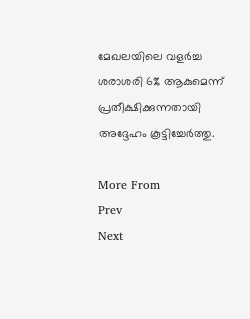മേഖലയിലെ വളർച്ച ശരാശരി 6% ആകുമെന്ന് പ്രതീക്ഷിക്കുന്നതായി അദ്ദേഹം കൂട്ടിച്ചേർത്തു.

More From
Prev
Next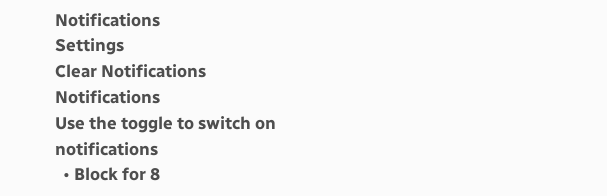Notifications
Settings
Clear Notifications
Notifications
Use the toggle to switch on notifications
  • Block for 8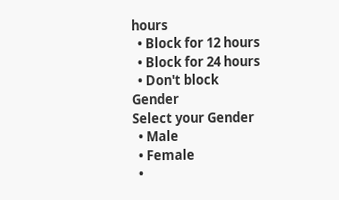hours
  • Block for 12 hours
  • Block for 24 hours
  • Don't block
Gender
Select your Gender
  • Male
  • Female
  •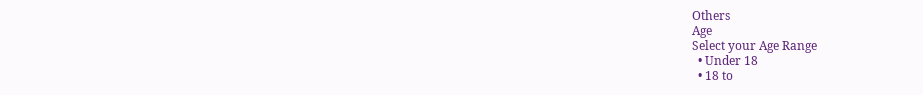Others
Age
Select your Age Range
  • Under 18
  • 18 to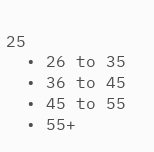25
  • 26 to 35
  • 36 to 45
  • 45 to 55
  • 55+